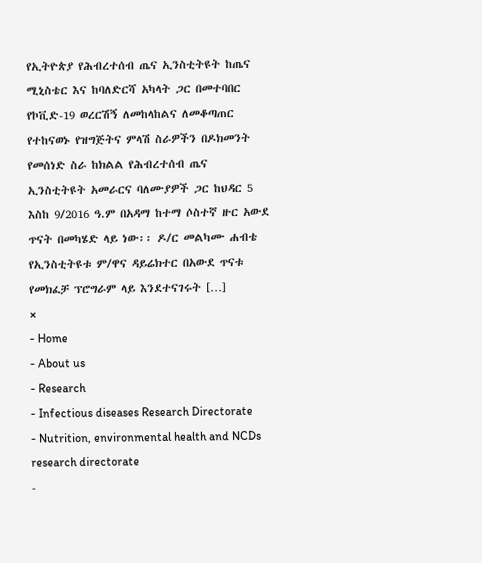የኢትዮጵያ የሕብረተሰብ ጤና ኢንስቲትዩት ከጤና ሚኒስቴር እና ከባለድርሻ አካላት ጋር በመተባበር የኮቪድ-19 ወረርሽኝ ለመከላከልና ለመቆጣጠር የተከናወኑ የዝግጅትና ምላሽ ስራዎችን በዶክመንት የመሰነድ ስራ ከክልል የሕብረተሰብ ጤና ኢንስቲትዩት አመራርና ባለሙያዎች ጋር ከህዳር 5 እስከ 9/2016 ዓ.ም በአዳማ ከተማ ሶስተኛ ዙር አውደ ጥናት በመካሄድ ላይ ነው፡፡ ዶ/ር መልካሙ ሐብቴ የኢንስቲትዩቱ ም/ዋና ዳይሬክተር በአውደ ጥናቱ የመክፈቻ ፕሮግራም ላይ እንደተናገሩት […]
×
- Home
- About us
- Research
- Infectious diseases Research Directorate
- Nutrition, environmental health and NCDs research directorate
-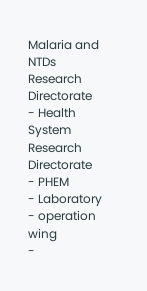Malaria and NTDs Research Directorate
- Health System Research Directorate
- PHEM
- Laboratory
- operation wing
-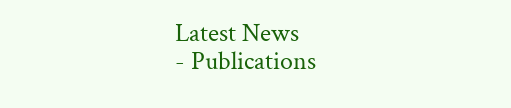Latest News
- Publications